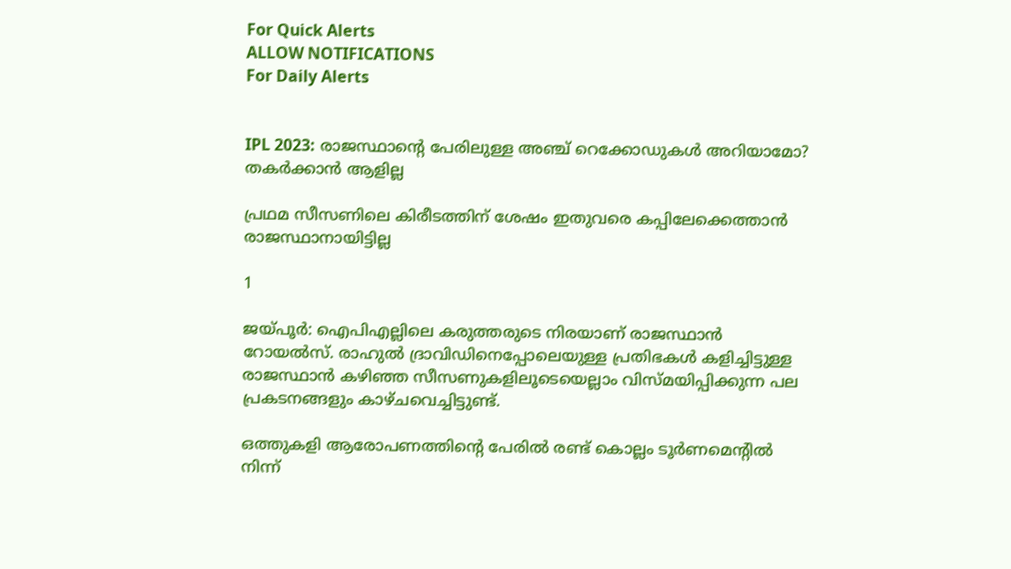For Quick Alerts
ALLOW NOTIFICATIONS
For Daily Alerts


IPL 2023: രാജസ്ഥാന്റെ പേരിലുള്ള അഞ്ച് റെക്കോഡുകള്‍ അറിയാമോ? തകര്‍ക്കാന്‍ ആളില്ല

പ്രഥമ സീസണിലെ കിരീടത്തിന് ശേഷം ഇതുവരെ കപ്പിലേക്കെത്താന്‍ രാജസ്ഥാനായിട്ടില്ല

1

ജയ്പൂര്‍: ഐപിഎല്ലിലെ കരുത്തരുടെ നിരയാണ് രാജസ്ഥാന്‍ റോയല്‍സ്. രാഹുല്‍ ദ്രാവിഡിനെപ്പോലെയുള്ള പ്രതിഭകള്‍ കളിച്ചിട്ടുള്ള രാജസ്ഥാന്‍ കഴിഞ്ഞ സീസണുകളിലൂടെയെല്ലാം വിസ്മയിപ്പിക്കുന്ന പല പ്രകടനങ്ങളും കാഴ്ചവെച്ചിട്ടുണ്ട്.

ഒത്തുകളി ആരോപണത്തിന്റെ പേരില്‍ രണ്ട് കൊല്ലം ടൂര്‍ണമെന്റില്‍ നിന്ന്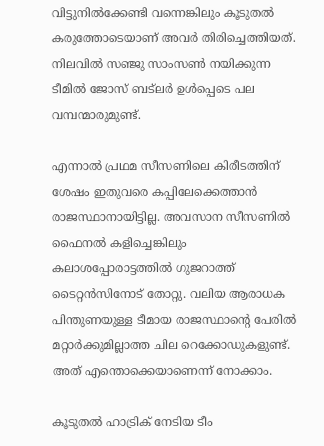വിട്ടുനില്‍ക്കേണ്ടി വന്നെങ്കിലും കൂടുതല്‍ കരുത്തോടെയാണ് അവര്‍ തിരിച്ചെത്തിയത്. നിലവില്‍ സഞ്ജു സാംസണ്‍ നയിക്കുന്ന ടീമില്‍ ജോസ് ബട്‌ലര്‍ ഉള്‍പ്പെടെ പല വമ്പന്മാരുമുണ്ട്.

എന്നാല്‍ പ്രഥമ സീസണിലെ കിരീടത്തിന് ശേഷം ഇതുവരെ കപ്പിലേക്കെത്താന്‍ രാജസ്ഥാനായിട്ടില്ല. അവസാന സീസണില്‍ ഫൈനല്‍ കളിച്ചെങ്കിലും കലാശപ്പോരാട്ടത്തില്‍ ഗുജറാത്ത് ടൈറ്റന്‍സിനോട് തോറ്റു. വലിയ ആരാധക പിന്തുണയുള്ള ടീമായ രാജസ്ഥാന്റെ പേരില്‍ മറ്റാര്‍ക്കുമില്ലാത്ത ചില റെക്കോഡുകളുണ്ട്. അത് എന്തൊക്കെയാണെന്ന് നോക്കാം.

കൂടുതല്‍ ഹാട്രിക് നേടിയ ടീം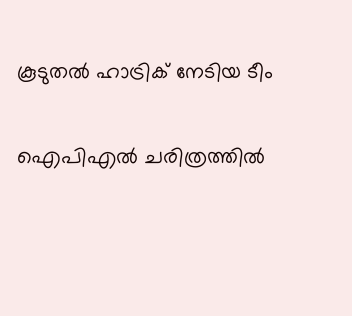കൂടുതല്‍ ഹാട്രിക് നേടിയ ടീം

ഐപിഎല്‍ ചരിത്രത്തില്‍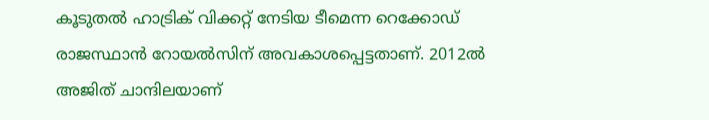കൂടുതല്‍ ഹാട്രിക് വിക്കറ്റ് നേടിയ ടീമെന്ന റെക്കോഡ് രാജസ്ഥാന്‍ റോയല്‍സിന് അവകാശപ്പെട്ടതാണ്. 2012ല്‍ അജിത് ചാന്ദിലയാണ്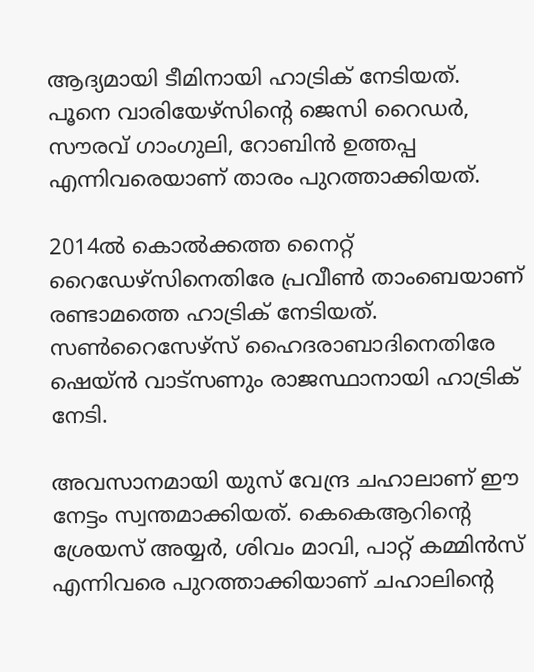ആദ്യമായി ടീമിനായി ഹാട്രിക് നേടിയത്. പൂനെ വാരിയേഴ്‌സിന്റെ ജെസി റൈഡര്‍, സൗരവ് ഗാംഗുലി, റോബിന്‍ ഉത്തപ്പ എന്നിവരെയാണ് താരം പുറത്താക്കിയത്.

2014ല്‍ കൊല്‍ക്കത്ത നൈറ്റ് റൈഡേഴ്‌സിനെതിരേ പ്രവീണ്‍ താംബെയാണ് രണ്ടാമത്തെ ഹാട്രിക് നേടിയത്. സണ്‍റൈസേഴ്‌സ് ഹൈദരാബാദിനെതിരേ ഷെയ്ന്‍ വാട്‌സണും രാജസ്ഥാനായി ഹാട്രിക് നേടി.

അവസാനമായി യുസ് വേന്ദ്ര ചഹാലാണ് ഈ നേട്ടം സ്വന്തമാക്കിയത്. കെകെആറിന്റെ ശ്രേയസ് അയ്യര്‍, ശിവം മാവി, പാറ്റ് കമ്മിന്‍സ് എന്നിവരെ പുറത്താക്കിയാണ് ചഹാലിന്റെ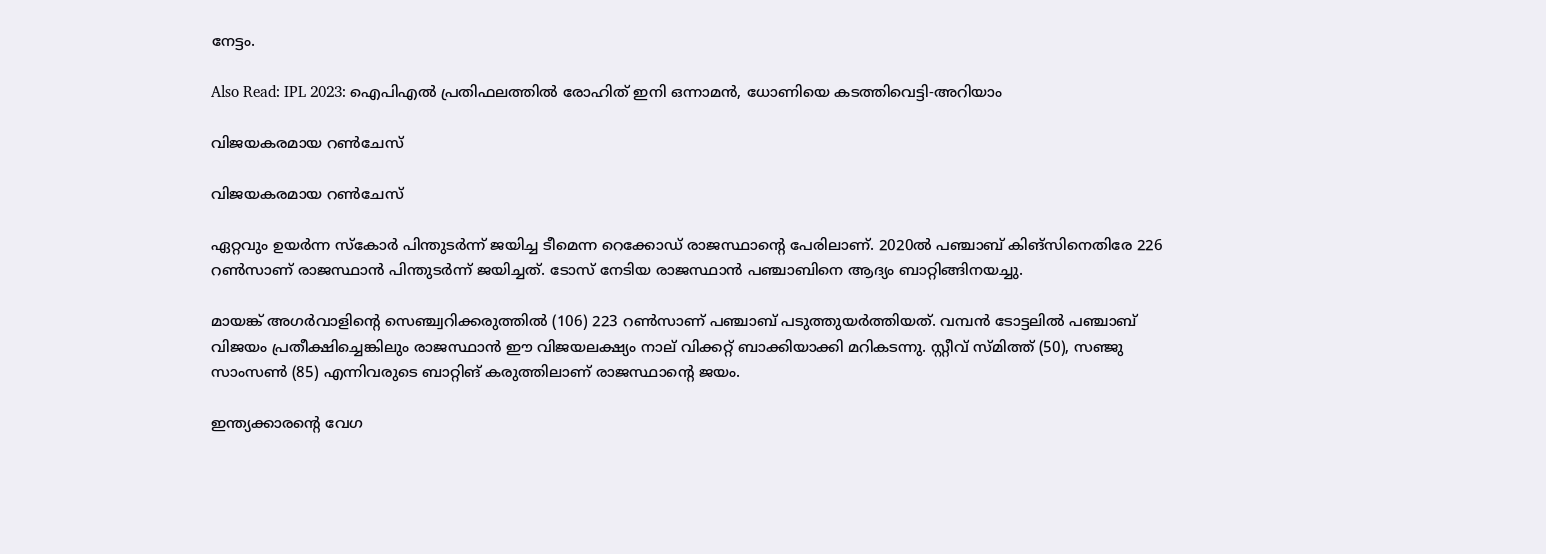നേട്ടം.

Also Read: IPL 2023: ഐപിഎല്‍ പ്രതിഫലത്തില്‍ രോഹിത് ഇനി ഒന്നാമന്‍, ധോണിയെ കടത്തിവെട്ടി-അറിയാം

വിജയകരമായ റണ്‍ചേസ്

വിജയകരമായ റണ്‍ചേസ്

ഏറ്റവും ഉയര്‍ന്ന സ്‌കോര്‍ പിന്തുടര്‍ന്ന് ജയിച്ച ടീമെന്ന റെക്കോഡ് രാജസ്ഥാന്റെ പേരിലാണ്. 2020ല്‍ പഞ്ചാബ് കിങ്‌സിനെതിരേ 226 റണ്‍സാണ് രാജസ്ഥാന്‍ പിന്തുടര്‍ന്ന് ജയിച്ചത്. ടോസ് നേടിയ രാജസ്ഥാന്‍ പഞ്ചാബിനെ ആദ്യം ബാറ്റിങ്ങിനയച്ചു.

മായങ്ക് അഗര്‍വാളിന്റെ സെഞ്ച്വറിക്കരുത്തില്‍ (106) 223 റണ്‍സാണ് പഞ്ചാബ് പടുത്തുയര്‍ത്തിയത്. വമ്പന്‍ ടോട്ടലില്‍ പഞ്ചാബ് വിജയം പ്രതീക്ഷിച്ചെങ്കിലും രാജസ്ഥാന്‍ ഈ വിജയലക്ഷ്യം നാല് വിക്കറ്റ് ബാക്കിയാക്കി മറികടന്നു. സ്റ്റീവ് സ്മിത്ത് (50), സഞ്ജു സാംസണ്‍ (85) എന്നിവരുടെ ബാറ്റിങ് കരുത്തിലാണ് രാജസ്ഥാന്റെ ജയം.

ഇന്ത്യക്കാരന്റെ വേഗ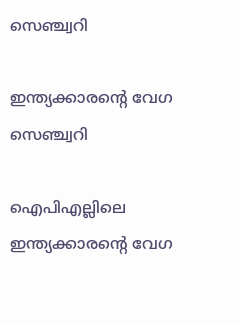സെഞ്ച്വറി

ഇന്ത്യക്കാരന്റെ വേഗ സെഞ്ച്വറി

ഐപിഎല്ലിലെ ഇന്ത്യക്കാരന്റെ വേഗ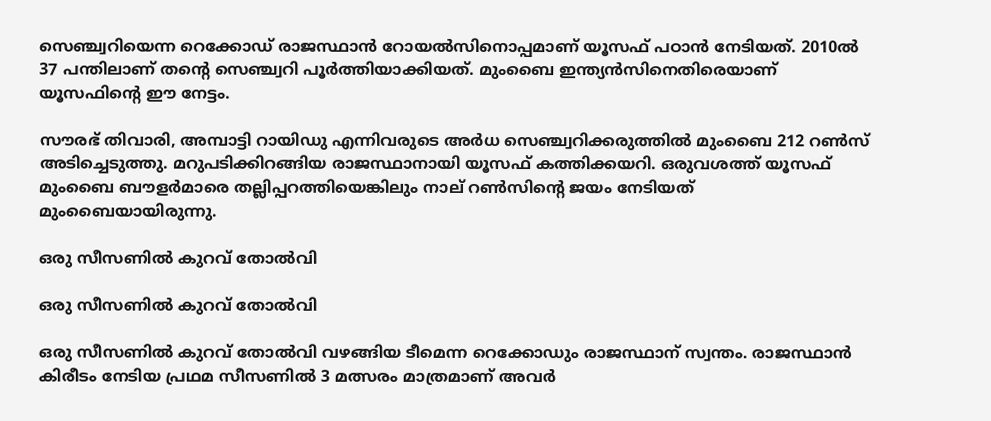സെഞ്ച്വറിയെന്ന റെക്കോഡ് രാജസ്ഥാന്‍ റോയല്‍സിനൊപ്പമാണ് യൂസഫ് പഠാന്‍ നേടിയത്. 2010ല്‍ 37 പന്തിലാണ് തന്റെ സെഞ്ച്വറി പൂര്‍ത്തിയാക്കിയത്. മുംബൈ ഇന്ത്യന്‍സിനെതിരെയാണ് യൂസഫിന്റെ ഈ നേട്ടം.

സൗരഭ് തിവാരി, അമ്പാട്ടി റായിഡു എന്നിവരുടെ അര്‍ധ സെഞ്ച്വറിക്കരുത്തില്‍ മുംബൈ 212 റണ്‍സ് അടിച്ചെടുത്തു. മറുപടിക്കിറങ്ങിയ രാജസ്ഥാനായി യൂസഫ് കത്തിക്കയറി. ഒരുവശത്ത് യൂസഫ് മുംബൈ ബൗളര്‍മാരെ തല്ലിപ്പറത്തിയെങ്കിലും നാല് റണ്‍സിന്റെ ജയം നേടിയത് മുംബൈയായിരുന്നു.

ഒരു സീസണില്‍ കുറവ് തോല്‍വി

ഒരു സീസണില്‍ കുറവ് തോല്‍വി

ഒരു സീസണില്‍ കുറവ് തോല്‍വി വഴങ്ങിയ ടീമെന്ന റെക്കോഡും രാജസ്ഥാന് സ്വന്തം. രാജസ്ഥാന്‍ കിരീടം നേടിയ പ്രഥമ സീസണില്‍ 3 മത്സരം മാത്രമാണ് അവര്‍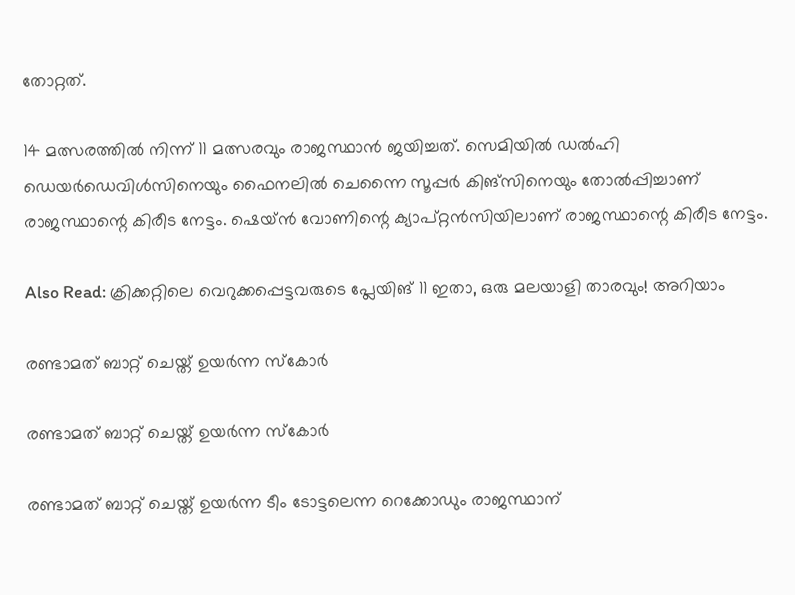തോറ്റത്.

14 മത്സരത്തില്‍ നിന്ന് 11 മത്സരവും രാജസ്ഥാന്‍ ജയിച്ചത്. സെമിയില്‍ ഡല്‍ഹി ഡെയര്‍ഡെവിള്‍സിനെയും ഫൈനലില്‍ ചെന്നൈ സൂപ്പര്‍ കിങ്‌സിനെയും തോല്‍പ്പിച്ചാണ് രാജസ്ഥാന്റെ കിരീട നേട്ടം. ഷെയ്ന്‍ വോണിന്റെ ക്യാപ്റ്റന്‍സിയിലാണ് രാജസ്ഥാന്റെ കിരീട നേട്ടം.

Also Read: ക്രിക്കറ്റിലെ വെറുക്കപ്പെട്ടവരുടെ പ്ലേയിങ് 11 ഇതാ, ഒരു മലയാളി താരവും! അറിയാം

രണ്ടാമത് ബാറ്റ് ചെയ്ത് ഉയര്‍ന്ന സ്‌കോര്‍

രണ്ടാമത് ബാറ്റ് ചെയ്ത് ഉയര്‍ന്ന സ്‌കോര്‍

രണ്ടാമത് ബാറ്റ് ചെയ്ത് ഉയര്‍ന്ന ടീം ടോട്ടലെന്ന റെക്കോഡും രാജസ്ഥാന്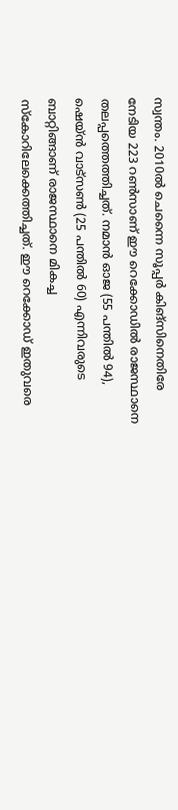സ്വന്തം. 2010ല്‍ ചെന്നൈ സൂപ്പര്‍ കിങ്‌സിനെതിരേ നേടിയ 223 റണ്‍സാണ് ഈ റെക്കോഡില്‍ രാജസ്ഥാനെ തലപ്പത്തെത്തിച്ചത്. നമാന്‍ ഓജ (55 പന്തില്‍ 94), ഷെയ്ന്‍ വാട്‌സണ്‍ (25 പന്തില്‍ 60) എന്നിവരുടെ ബാറ്റിങ്ങാണ് രാജസ്ഥാനെ മികച്ച സ്‌കോറിലേക്കെത്തിച്ചത്. ഈ റെക്കോഡ് ഇതുവരെ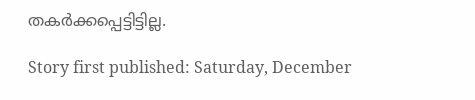തകര്‍ക്കപ്പെട്ടിട്ടില്ല.

Story first published: Saturday, December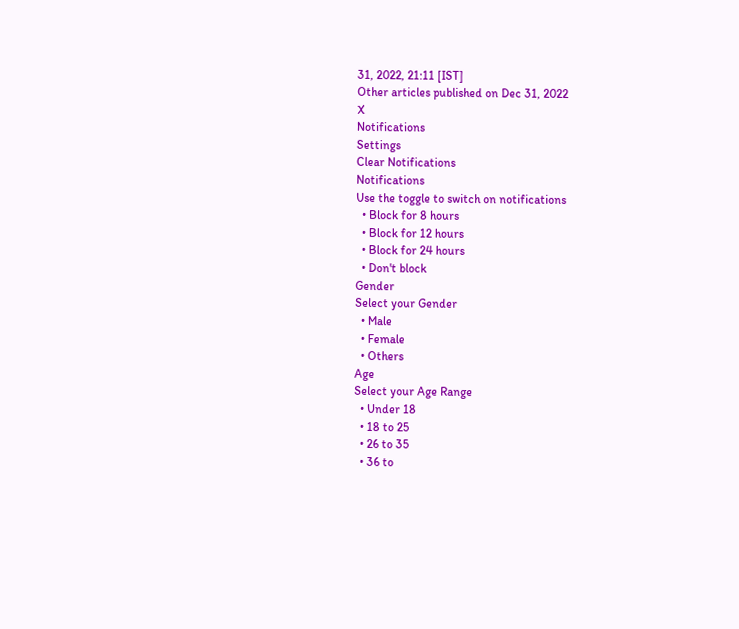31, 2022, 21:11 [IST]
Other articles published on Dec 31, 2022
X
Notifications
Settings
Clear Notifications
Notifications
Use the toggle to switch on notifications
  • Block for 8 hours
  • Block for 12 hours
  • Block for 24 hours
  • Don't block
Gender
Select your Gender
  • Male
  • Female
  • Others
Age
Select your Age Range
  • Under 18
  • 18 to 25
  • 26 to 35
  • 36 to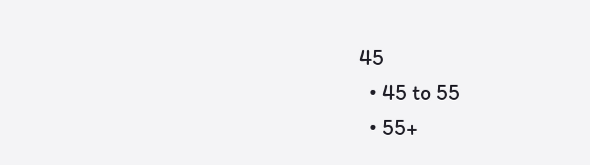45
  • 45 to 55
  • 55+